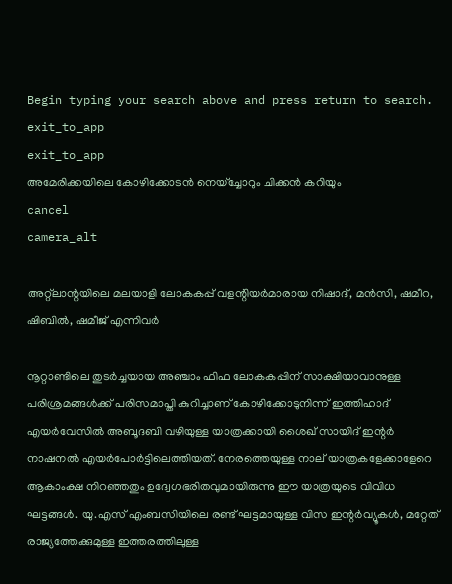Begin typing your search above and press return to search.
exit_to_app
exit_to_app
അമേരിക്കയിലെ കോഴിക്കോടൻ നെയ്ച്ചോറും ചിക്കൻ കറിയും
cancel
camera_alt

അറ്റ്ലാന്റയിലെ മലയാളി ലോകകപ്പ് വളന്റിയർമാരായ നിഷാദ്, മൻസി, ഷമീറ, ഷിബിൽ, ഷമീജ് എന്നിവർ

നൂറ്റാണ്ടിലെ തുടർച്ചയായ അഞ്ചാം ഫിഫ ലോകകപ്പിന് സാക്ഷിയാവാനുള്ള പരിശ്രമങ്ങൾക്ക് പരിസമാപ്തി കുറിച്ചാണ് കോഴിക്കോടുനിന്ന് ഇത്തിഹാദ് എയർവേസിൽ അബൂദബി വഴിയുള്ള യാത്രക്കായി ശൈഖ് സായിദ് ഇന്റർ നാഷനൽ എയർപോർട്ടിലെത്തിയത്. നേരത്തെയുള്ള നാല് യാത്രകളേക്കാളേറെ ആകാംക്ഷ നിറഞ്ഞതും ഉദ്വേഗഭരിതവുമായിരുന്നു ഈ യാത്രയുടെ വിവിധ ഘട്ടങ്ങൾ. യു.എസ് എംബസിയിലെ രണ്ട് ഘട്ടമായുള്ള വിസ ഇന്റർവ്യൂകൾ, മറ്റേത് രാജ്യത്തേക്കുമുള്ള ഇത്തരത്തിലുള്ള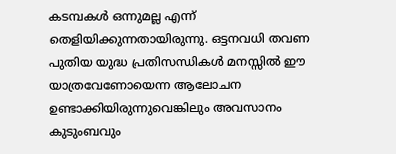കടമ്പകൾ ഒന്നുമല്ല എന്ന് തെളിയിക്കുന്നതായിരുന്നു. ഒട്ടനവധി തവണ പുതിയ യുദ്ധ പ്രതിസന്ധികൾ മനസ്സിൽ ഈ യാത്രവേണോയെന്ന ആലോചന ഉണ്ടാക്കിയിരുന്നുവെങ്കിലും അവസാനം കുടുംബവും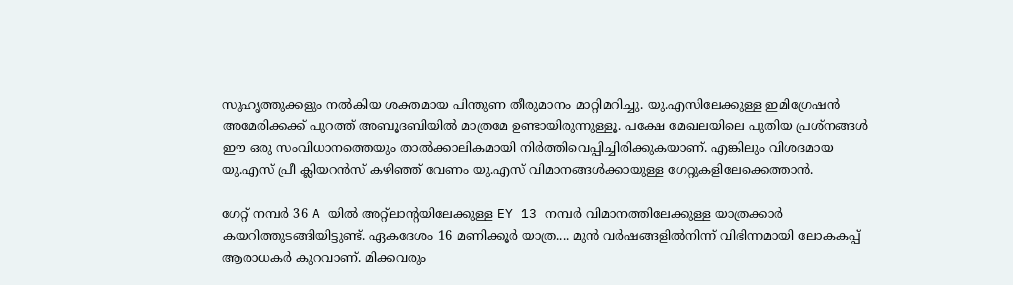സുഹൃത്തുക്കളും നൽകിയ ശക്തമായ പിന്തുണ തീരുമാനം മാറ്റിമറിച്ചു. യു.എസിലേക്കുള്ള ഇമിഗ്രേഷൻ അമേരിക്കക്ക് പുറത്ത് അബൂദബിയിൽ മാത്രമേ ഉണ്ടായിരുന്നുള്ളൂ. പക്ഷേ മേഖലയിലെ പുതിയ പ്രശ്‌നങ്ങൾ ഈ ഒരു സംവിധാനത്തെയും താൽക്കാലികമായി നിർത്തിവെപ്പിച്ചിരിക്കുകയാണ്. എങ്കിലും വിശദമായ യു.എസ് പ്രീ ക്ലിയറൻസ് കഴിഞ്ഞ് വേണം യു.എസ് വിമാനങ്ങൾക്കായുള്ള ഗേറ്റുകളിലേക്കെത്താൻ.

ഗേറ്റ് നമ്പർ 36 A യിൽ അറ്റ്ലാന്റയിലേക്കുള്ള EY 13 നമ്പർ വിമാനത്തിലേക്കുള്ള യാത്രക്കാർ കയറിത്തുടങ്ങിയിട്ടുണ്ട്. ഏകദേശം 16 മണിക്കൂർ യാത്ര.... മുൻ വർഷങ്ങളിൽനിന്ന് വിഭിന്നമായി ലോകകപ്പ് ആരാധകർ കുറവാണ്. മിക്കവരും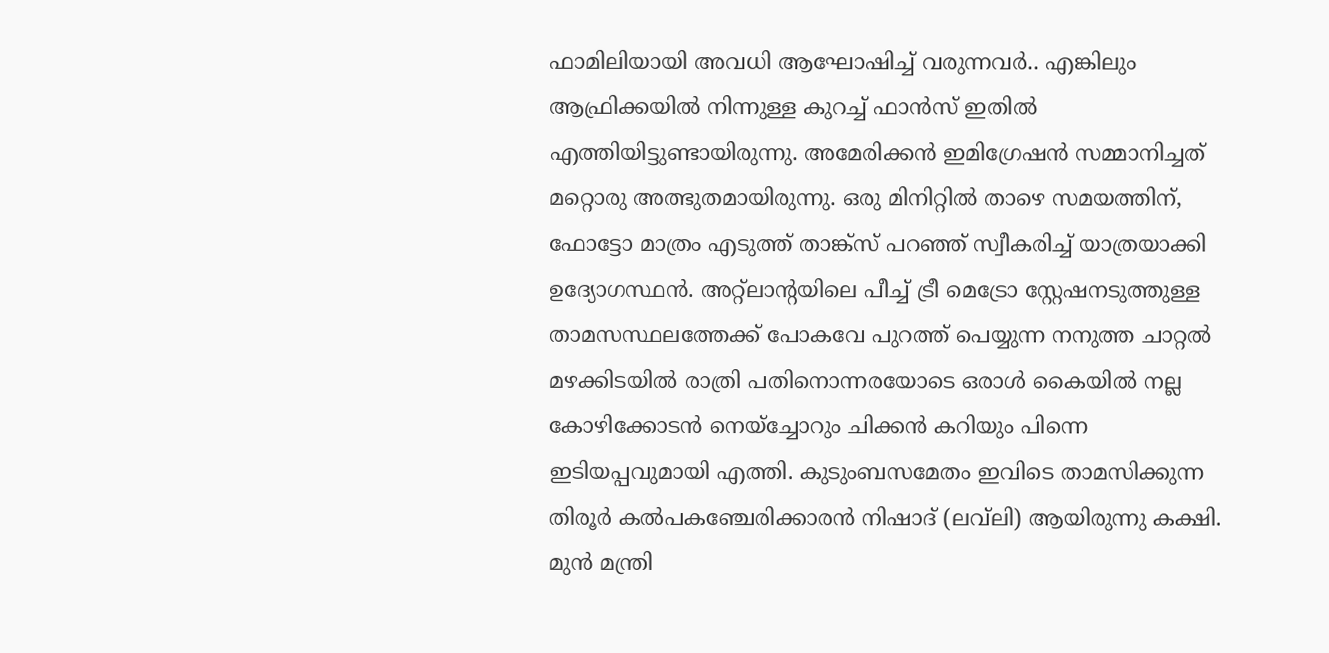ഫാമിലിയായി അവധി ആഘോഷിച്ച് വരുന്നവർ.. എങ്കിലും ആഫ്രിക്കയിൽ നിന്നുള്ള കുറച്ച് ഫാൻസ് ഇതിൽ എത്തിയിട്ടുണ്ടായിരുന്നു. അമേരിക്കൻ ഇമിഗ്രേഷൻ സമ്മാനിച്ചത് മറ്റൊരു അത്ഭുതമായിരുന്നു. ഒരു മിനിറ്റിൽ താഴെ സമയത്തിന്, ഫോട്ടോ മാത്രം എടുത്ത് താങ്ക്സ് പറഞ്ഞ് സ്വീകരിച്ച് യാത്രയാക്കി ഉദ്യോഗസ്ഥൻ. അറ്റ്ലാന്റയിലെ പീച്ച് ട്രീ മെട്രോ സ്റ്റേഷനടുത്തുള്ള താമസസ്ഥലത്തേക്ക് പോകവേ പുറത്ത് പെയ്യുന്ന നനുത്ത ചാറ്റൽ മഴക്കിടയിൽ രാത്രി പതിനൊന്നരയോടെ ഒരാൾ കൈയിൽ നല്ല കോഴിക്കോടൻ നെയ്ച്ചോറും ചിക്കൻ കറിയും പിന്നെ ഇടിയപ്പവുമായി എത്തി. കുടുംബസമേതം ഇവിടെ താമസിക്കുന്ന തിരൂർ കൽപകഞ്ചേരിക്കാരൻ നിഷാദ് (ലവ്‌ലി) ആയിരുന്നു കക്ഷി. മുൻ മന്ത്രി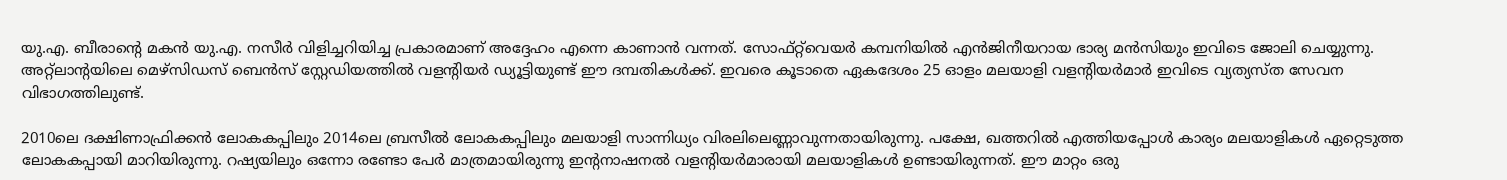യു.എ. ബീരാന്റെ മകൻ യു.എ. നസീർ വിളിച്ചറിയിച്ച പ്രകാരമാണ് അദ്ദേഹം എന്നെ കാണാൻ വന്നത്. സോഫ്റ്റ്‌വെയർ കമ്പനിയിൽ എൻജിനീയറായ ഭാര്യ മൻസിയും ഇവിടെ ജോലി ചെയ്യുന്നു. അറ്റ്ലാന്റയിലെ മെഴ്സിഡസ് ബെൻസ് സ്റ്റേഡിയത്തിൽ വളന്റിയർ ഡ്യൂട്ടിയുണ്ട് ഈ ദമ്പതികൾക്ക്. ഇവരെ കൂടാതെ ഏകദേശം 25 ഓളം മലയാളി വളന്റിയർമാർ ഇവിടെ വ്യത്യസ്ത സേവന വിഭാഗത്തിലുണ്ട്.

2010ലെ ദക്ഷിണാഫ്രിക്കൻ ലോകകപ്പിലും 2014ലെ ബ്രസീൽ ലോകകപ്പിലും മലയാളി സാന്നിധ്യം വിരലിലെണ്ണാവുന്നതായിരുന്നു. പക്ഷേ, ഖത്തറിൽ എത്തിയപ്പോൾ കാര്യം മലയാളികൾ ഏറ്റെടുത്ത ലോകകപ്പായി മാറിയിരുന്നു. റഷ്യയിലും ഒന്നോ രണ്ടോ പേർ മാത്രമായിരുന്നു ഇന്റനാഷനൽ വളന്റിയർമാരായി മലയാളികൾ ഉണ്ടായിരുന്നത്. ഈ മാറ്റം ഒരു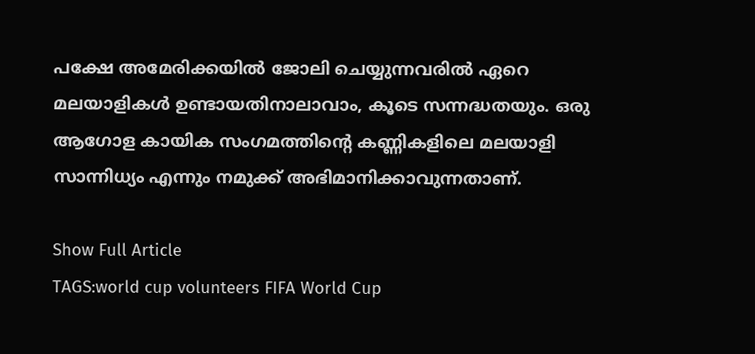പക്ഷേ അമേരിക്കയിൽ ജോലി ചെയ്യുന്നവരിൽ ഏറെ മലയാളികൾ ഉണ്ടായതിനാലാവാം, കൂടെ സന്നദ്ധതയും. ഒരു ആഗോള കായിക സംഗമത്തിന്റെ കണ്ണികളിലെ മലയാളി സാന്നിധ്യം എന്നും നമുക്ക് അഭിമാനിക്കാവുന്നതാണ്.

Show Full Article
TAGS:world cup volunteers FIFA World Cup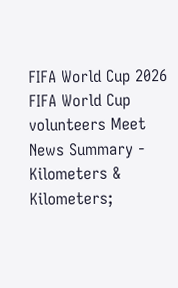FIFA World Cup 2026 FIFA World Cup volunteers Meet
News Summary - Kilometers & Kilometers;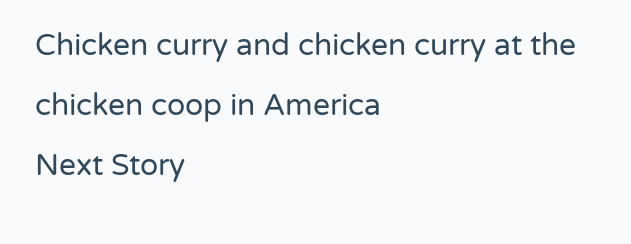Chicken curry and chicken curry at the chicken coop in America
Next Story